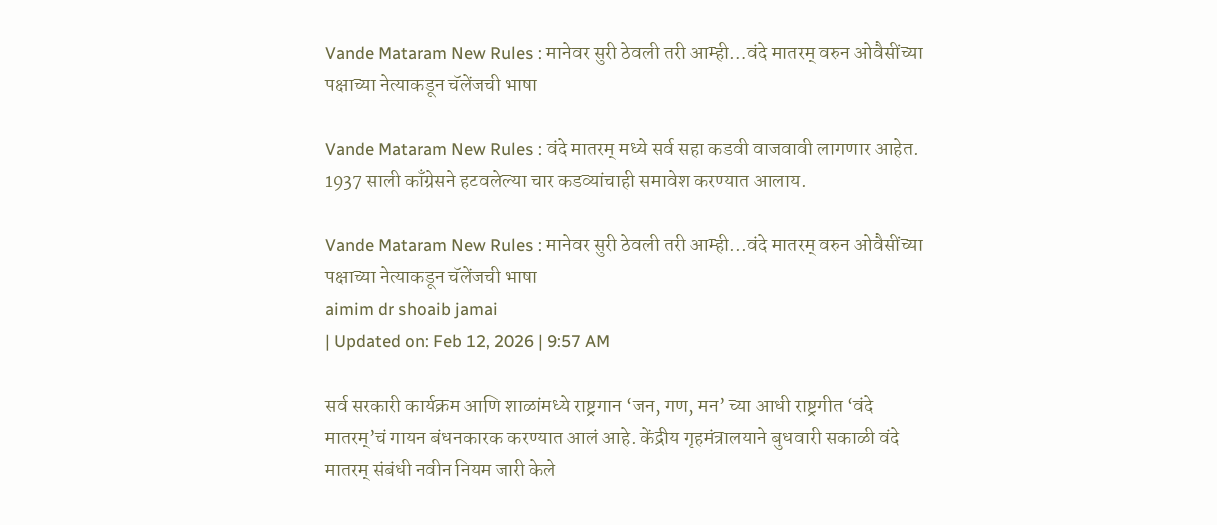Vande Mataram New Rules : मानेवर सुरी ठेवली तरी आम्ही…वंदे मातरम् वरुन ओवैसींच्या पक्षाच्या नेत्याकडून चॅलेंजची भाषा

Vande Mataram New Rules : वंदे मातरम् मध्ये सर्व सहा कडवी वाजवावी लागणार आहेत. 1937 साली काँग्रेसने हटवलेल्या चार कडव्यांचाही समावेश करण्यात आलाय.

Vande Mataram New Rules : मानेवर सुरी ठेवली तरी आम्ही...वंदे मातरम् वरुन ओवैसींच्या पक्षाच्या नेत्याकडून चॅलेंजची भाषा
aimim dr shoaib jamai
| Updated on: Feb 12, 2026 | 9:57 AM

सर्व सरकारी कार्यक्रम आणि शाळांमध्ये राष्ट्रगान ‘जन, गण, मन’ च्या आधी राष्ट्रगीत ‘वंदे मातरम्’चं गायन बंधनकारक करण्यात आलं आहे. केंद्रीय गृहमंत्रालयाने बुधवारी सकाळी वंदे मातरम् संबंधी नवीन नियम जारी केले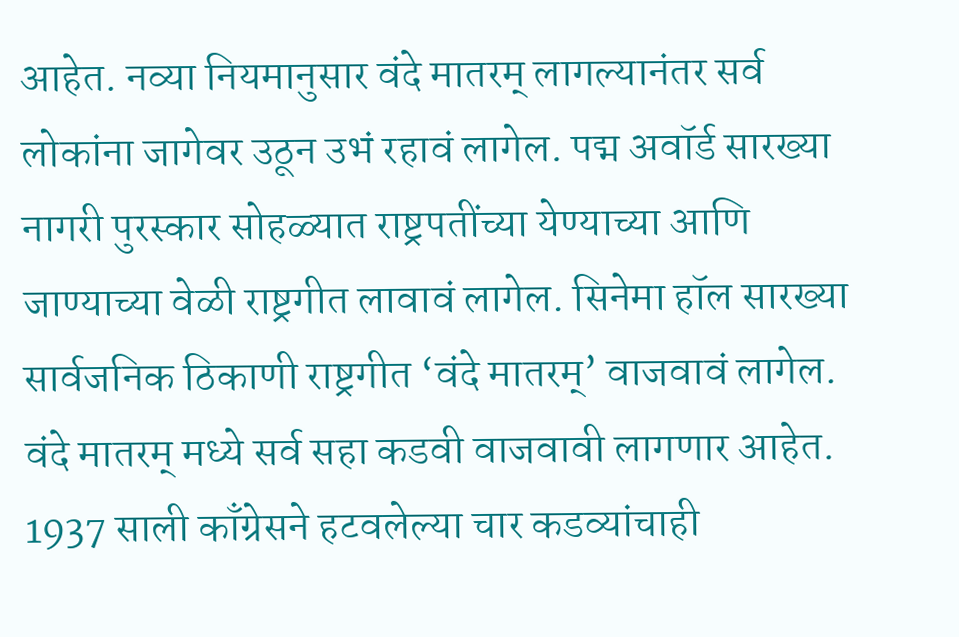आहेत. नव्या नियमानुसार वंदे मातरम् लागल्यानंतर सर्व लोकांना जागेवर उठून उभं रहावं लागेल. पद्म अवॉर्ड सारख्या नागरी पुरस्कार सोहळ्यात राष्ट्रपतींच्या येण्याच्या आणि जाण्याच्या वेळी राष्ट्रगीत लावावं लागेल. सिनेमा हॉल सारख्या सार्वजनिक ठिकाणी राष्ट्रगीत ‘वंदे मातरम्’ वाजवावं लागेल. वंदे मातरम् मध्ये सर्व सहा कडवी वाजवावी लागणार आहेत. 1937 साली काँग्रेसने हटवलेल्या चार कडव्यांचाही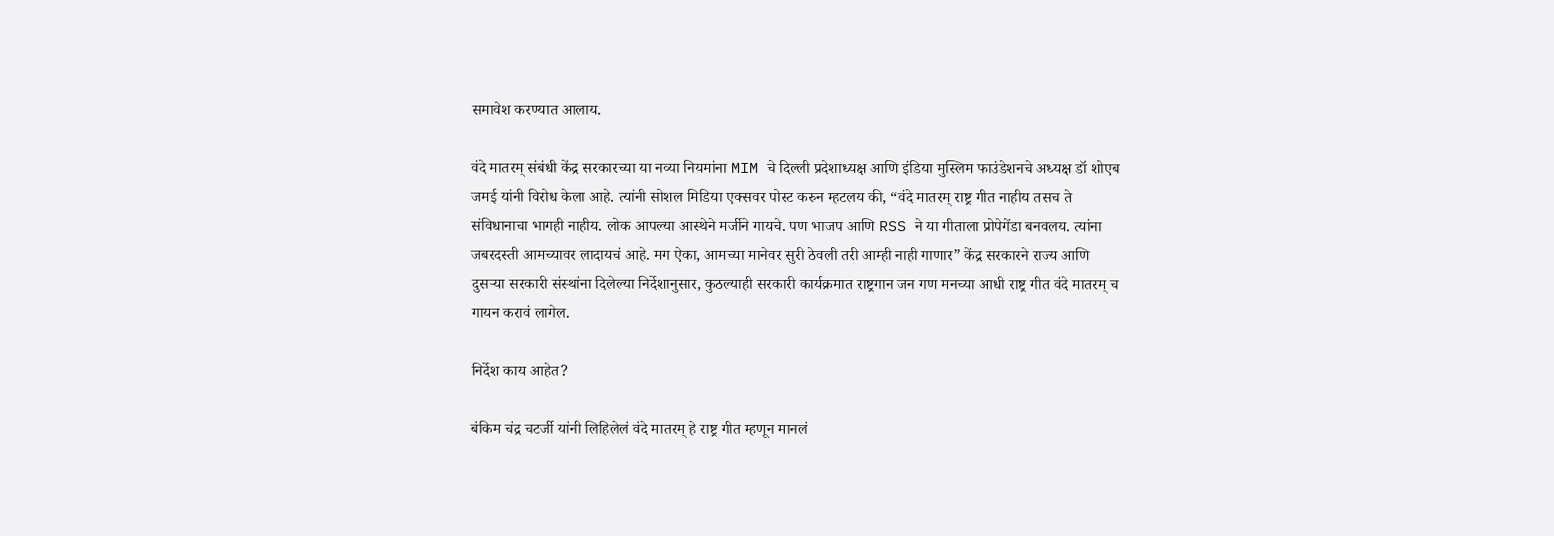समावेश करण्यात आलाय.

वंदे मातरम् संबंधी केंद्र सरकारच्या या नव्या नियमांना MIM चे दिल्ली प्रदेशाध्यक्ष आणि इंडिया मुस्लिम फाउंडेशनचे अध्यक्ष डॉ शोएब जमई यांनी विरोध केला आहे. त्यांनी सोशल मिडिया एक्सवर पोस्ट करुन म्हटलय की, “वंदे मातरम् राष्ट्र गीत नाहीय तसच ते संविधानाचा भागही नाहीय. लोक आपल्या आस्थेने मर्जीने गायचे. पण भाजप आणि RSS ने या गीताला प्रोपेगेंडा बनवलय. त्यांना जबरदस्ती आमच्यावर लादायचं आहे. मग ऐका, आमच्या मानेवर सुरी ठेवली तरी आम्ही नाही गाणार” केंद्र सरकारने राज्य आणि दुसऱ्या सरकारी संस्थांना दिलेल्या निर्देशानुसार, कुठल्याही सरकारी कार्यक्रमात राष्ट्रगान जन गण मनच्या आधी राष्ट्र गीत वंदे मातरम् च गायन करावं लागेल.

निर्देश काय आहेत?

बंकिम चंद्र चटर्जी यांनी लिहिलेलं वंदे मातरम् हे राष्ट्र गीत म्हणून मानलं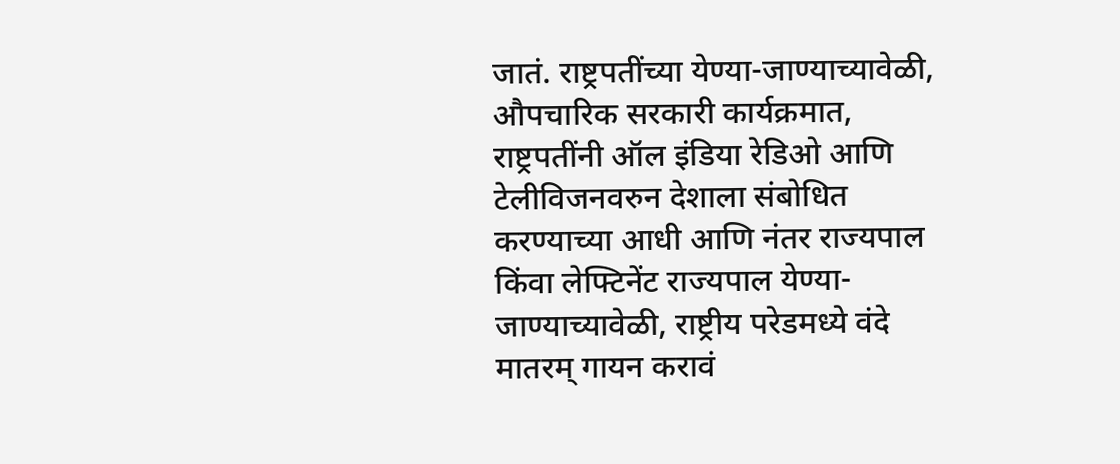जातं. राष्ट्रपतींच्या येण्या-जाण्याच्यावेळी, औपचारिक सरकारी कार्यक्रमात, राष्ट्रपतींनी ऑल इंडिया रेडिओ आणि टेलीविजनवरुन देशाला संबोधित करण्याच्या आधी आणि नंतर राज्यपाल किंवा लेफ्टिनेंट राज्यपाल येण्या-जाण्याच्यावेळी, राष्ट्रीय परेडमध्ये वंदे मातरम् गायन करावं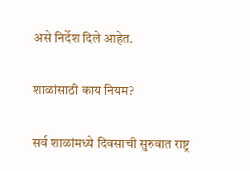असे निर्देश दिले आहेत.

शाळांसाठी काय नियम?

सर्व शाळांमध्ये दिवसाची सुरुवात राष्ट्र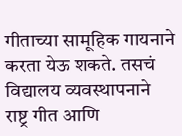गीताच्या सामूहिक गायनाने करता येऊ शकते. तसचं विद्यालय व्यवस्थापनाने राष्ट्र गीत आणि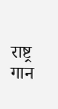राष्ट्र गान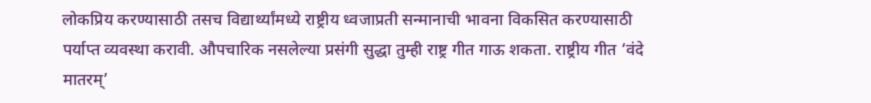लोकप्रिय करण्यासाठी तसच विद्यार्थ्यांमध्ये राष्ट्रीय ध्वजाप्रती सन्मानाची भावना विकसित करण्यासाठी पर्याप्त व्यवस्था करावी. औपचारिक नसलेल्या प्रसंगी सुद्धा तुम्ही राष्ट्र गीत गाऊ शकता. राष्ट्रीय गीत ‘वंदे मातरम्’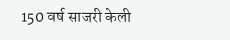150 वर्ष साजरी केली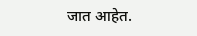जात आहेत.